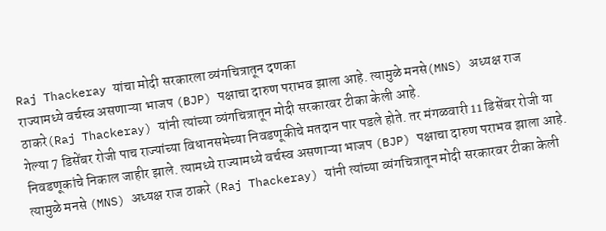Raj Thackeray यांचा मोदी सरकारला व्यंगचित्रातून दणका
राज्यामध्ये वर्चस्व असणाऱ्या भाजप (BJP) पक्षाचा दारुण पराभव झाला आहे. त्यामुळे मनसे(MNS) अध्यक्ष राज ठाकरे(Raj Thackeray) यांनी त्यांच्या व्यंगचित्रातून मोदी सरकारवर टीका केली आहे.
गेल्या 7 डिसेंबर रोजी पाच राज्यांच्या विधानसभेच्या निवडणूकीचे मतदान पार पडले होते. तर मंगळवारी 11 डिसेंबर रोजी या निवडणूकांचे निकाल जाहीर झाले. त्यामध्ये राज्यामध्ये वर्चस्व असणाऱ्या भाजप (BJP) पक्षाचा दारुण पराभव झाला आहे. त्यामुळे मनसे (MNS) अध्यक्ष राज ठाकरे (Raj Thackeray) यांनी त्यांच्या व्यंगचित्रातून मोदी सरकारवर टीका केली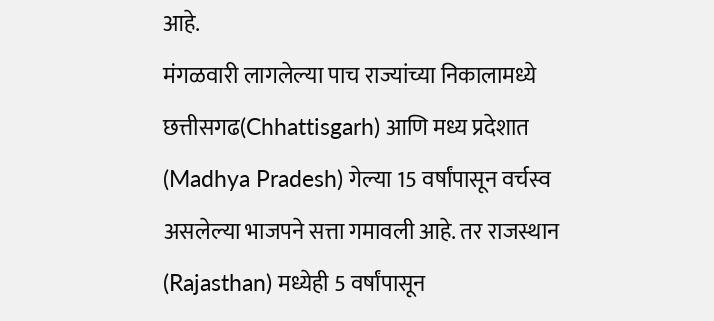आहे.
मंगळवारी लागलेल्या पाच राज्यांच्या निकालामध्ये छत्तीसगढ(Chhattisgarh) आणि मध्य प्रदेशात (Madhya Pradesh) गेल्या 15 वर्षांपासून वर्चस्व असलेल्या भाजपने सत्ता गमावली आहे. तर राजस्थान (Rajasthan) मध्येही 5 वर्षांपासून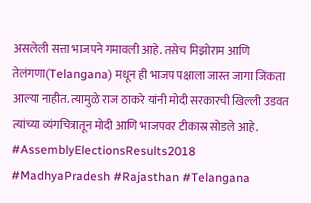असलेली सत्ता भाजपने गमावली आहे. तसेच मिझोराम आणि तेलंगणा(Telangana) मधून ही भाजप पक्षाला जास्त जागा जिंकता आल्या नाहीत. त्यामुळे राज ठाकरे यांनी मोदी सरकारची खिल्ली उडवत त्यांच्या व्यंगचित्रातून मोदी आणि भाजपवर टीकास्र सोडले आहे.
#AssemblyElectionsResults2018 #MadhyaPradesh #Rajasthan #Telangana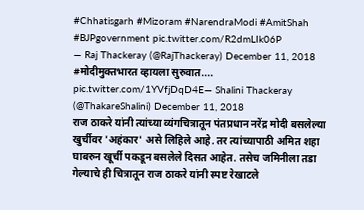#Chhatisgarh #Mizoram #NarendraModi #AmitShah #BJPgovernment pic.twitter.com/R2dmLIk06P
— Raj Thackeray (@RajThackeray) December 11, 2018
#मोदीमुक्तभारत व्हायला सुरुवात.... pic.twitter.com/1YVfjDqD4E— Shalini Thackeray (@ThakareShalini) December 11, 2018
राज ठाकरे यांनी त्यांच्या व्यंगचित्रातून पंतप्रधान नरेंद्र मोदी बसलेल्या खुर्चीवर 'अहंकार' असे लिहिले आहे. तर त्यांच्यापाठी अमित शहा घाबरुन खूर्ची पकडून बसलेले दिसत आहेत. तसेच जमिनीला तडा गेल्याचे ही चित्रातून राज ठाकरे यांनी स्पष्ट रेखाटले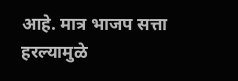आहे. मात्र भाजप सत्ता हरल्यामुळे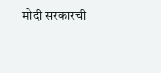मोदी सरकारची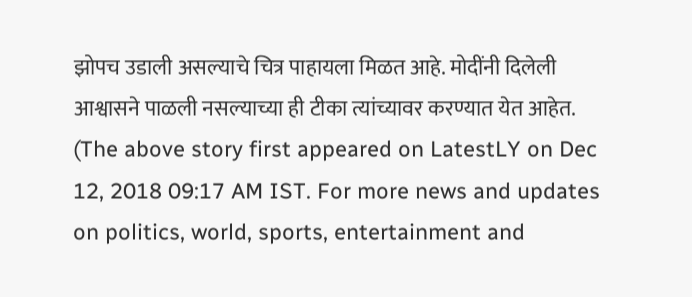झोपच उडाली असल्याचे चित्र पाहायला मिळत आहे. मोदींनी दिलेली आश्वासने पाळली नसल्याच्या ही टीका त्यांच्यावर करण्यात येत आहेत.
(The above story first appeared on LatestLY on Dec 12, 2018 09:17 AM IST. For more news and updates on politics, world, sports, entertainment and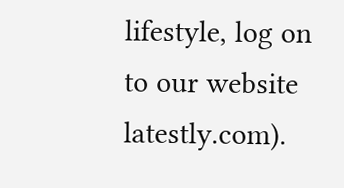lifestyle, log on to our website latestly.com).